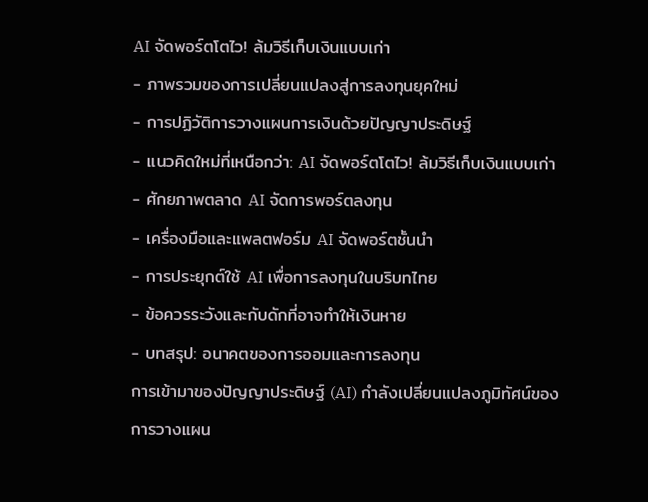AI จัดพอร์ตโตไว! ล้มวิธีเก็บเงินแบบเก่า
- ภาพรวมของการเปลี่ยนแปลงสู่การลงทุนยุคใหม่
- การปฏิวัติการวางแผนการเงินด้วยปัญญาประดิษฐ์
- แนวคิดใหม่ที่เหนือกว่า: AI จัดพอร์ตโตไว! ล้มวิธีเก็บเงินแบบเก่า
- ศักยภาพตลาด AI จัดการพอร์ตลงทุน
- เครื่องมือและแพลตฟอร์ม AI จัดพอร์ตชั้นนำ
- การประยุกต์ใช้ AI เพื่อการลงทุนในบริบทไทย
- ข้อควรระวังและกับดักที่อาจทำให้เงินหาย
- บทสรุป: อนาคตของการออมและการลงทุน
การเข้ามาของปัญญาประดิษฐ์ (AI) กำลังเปลี่ยนแปลงภูมิทัศน์ของการวางแผน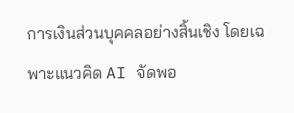การเงินส่วนบุคคลอย่างสิ้นเชิง โดยเฉพาะแนวคิด AI จัดพอ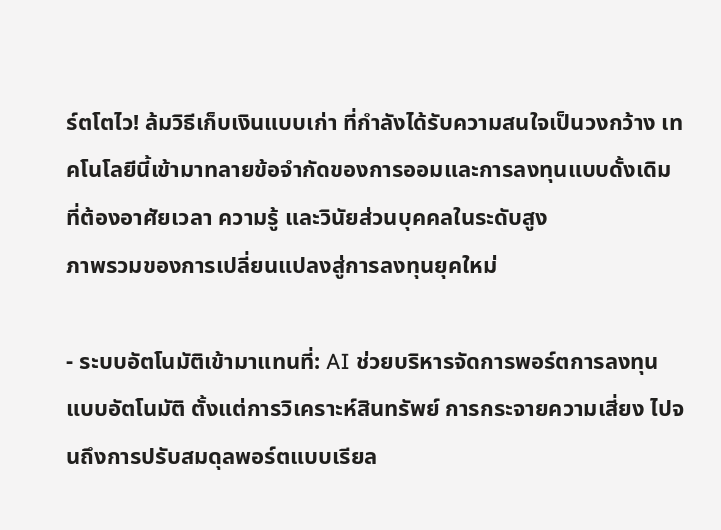ร์ตโตไว! ล้มวิธีเก็บเงินแบบเก่า ที่กำลังได้รับความสนใจเป็นวงกว้าง เทคโนโลยีนี้เข้ามาทลายข้อจำกัดของการออมและการลงทุนแบบดั้งเดิมที่ต้องอาศัยเวลา ความรู้ และวินัยส่วนบุคคลในระดับสูง
ภาพรวมของการเปลี่ยนแปลงสู่การลงทุนยุคใหม่

- ระบบอัตโนมัติเข้ามาแทนที่: AI ช่วยบริหารจัดการพอร์ตการลงทุนแบบอัตโนมัติ ตั้งแต่การวิเคราะห์สินทรัพย์ การกระจายความเสี่ยง ไปจนถึงการปรับสมดุลพอร์ตแบบเรียล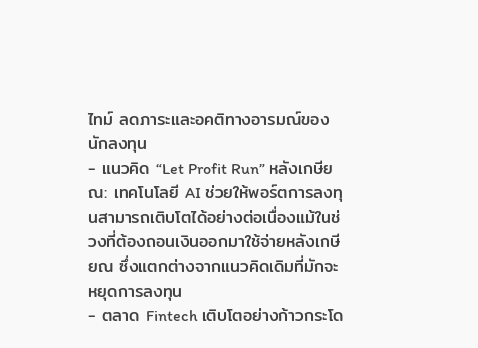ไทม์ ลดภาระและอคติทางอารมณ์ของนักลงทุน
- แนวคิด “Let Profit Run” หลังเกษียณ: เทคโนโลยี AI ช่วยให้พอร์ตการลงทุนสามารถเติบโตได้อย่างต่อเนื่องแม้ในช่วงที่ต้องถอนเงินออกมาใช้จ่ายหลังเกษียณ ซึ่งแตกต่างจากแนวคิดเดิมที่มักจะหยุดการลงทุน
- ตลาด Fintech เติบโตอย่างก้าวกระโด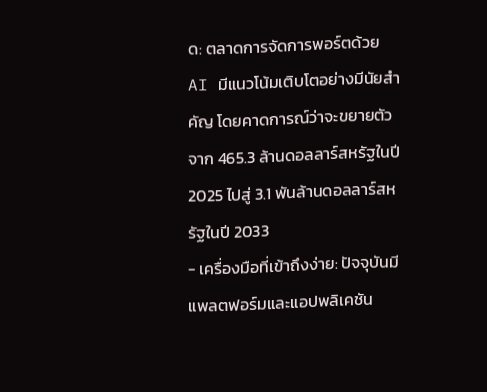ด: ตลาดการจัดการพอร์ตด้วย AI มีแนวโน้มเติบโตอย่างมีนัยสำคัญ โดยคาดการณ์ว่าจะขยายตัวจาก 465.3 ล้านดอลลาร์สหรัฐในปี 2025 ไปสู่ 3.1 พันล้านดอลลาร์สหรัฐในปี 2033
- เครื่องมือที่เข้าถึงง่าย: ปัจจุบันมีแพลตฟอร์มและแอปพลิเคชัน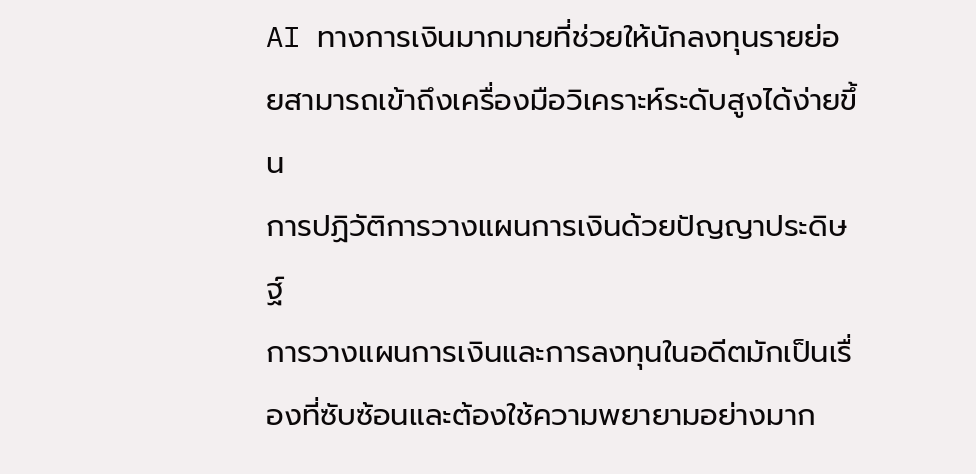AI ทางการเงินมากมายที่ช่วยให้นักลงทุนรายย่อยสามารถเข้าถึงเครื่องมือวิเคราะห์ระดับสูงได้ง่ายขึ้น
การปฏิวัติการวางแผนการเงินด้วยปัญญาประดิษฐ์
การวางแผนการเงินและการลงทุนในอดีตมักเป็นเรื่องที่ซับซ้อนและต้องใช้ความพยายามอย่างมาก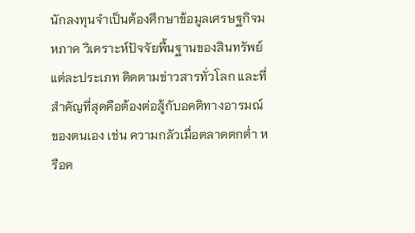นักลงทุนจำเป็นต้องศึกษาข้อมูลเศรษฐกิจมหภาค วิเคราะห์ปัจจัยพื้นฐานของสินทรัพย์แต่ละประเภท ติดตามข่าวสารทั่วโลก และที่สำคัญที่สุดคือต้องต่อสู้กับอคติทางอารมณ์ของตนเอง เช่น ความกลัวเมื่อตลาดตกต่ำ หรือค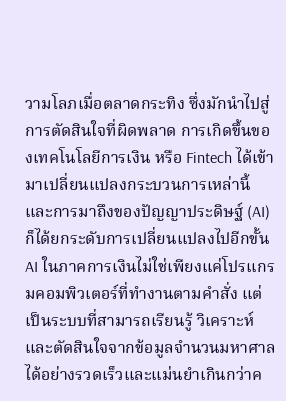วามโลภเมื่อตลาดกระทิง ซึ่งมักนำไปสู่การตัดสินใจที่ผิดพลาด การเกิดขึ้นของเทคโนโลยีการเงิน หรือ Fintech ได้เข้ามาเปลี่ยนแปลงกระบวนการเหล่านี้ และการมาถึงของปัญญาประดิษฐ์ (AI) ก็ได้ยกระดับการเปลี่ยนแปลงไปอีกขั้น
AI ในภาคการเงินไม่ใช่เพียงแค่โปรแกรมคอมพิวเตอร์ที่ทำงานตามคำสั่ง แต่เป็นระบบที่สามารถเรียนรู้ วิเคราะห์ และตัดสินใจจากข้อมูลจำนวนมหาศาลได้อย่างรวดเร็วและแม่นยำเกินกว่าค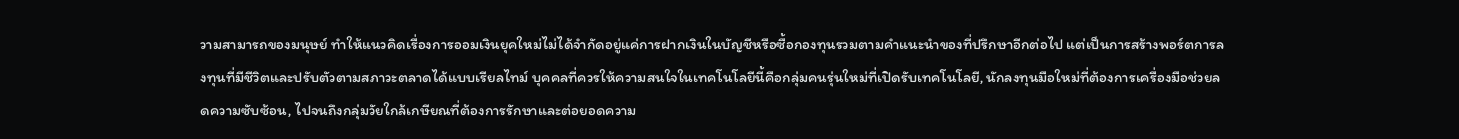วามสามารถของมนุษย์ ทำให้แนวคิดเรื่องการออมเงินยุคใหม่ไม่ได้จำกัดอยู่แค่การฝากเงินในบัญชีหรือซื้อกองทุนรวมตามคำแนะนำของที่ปรึกษาอีกต่อไป แต่เป็นการสร้างพอร์ตการลงทุนที่มีชีวิตและปรับตัวตามสภาวะตลาดได้แบบเรียลไทม์ บุคคลที่ควรให้ความสนใจในเทคโนโลยีนี้คือกลุ่มคนรุ่นใหม่ที่เปิดรับเทคโนโลยี, นักลงทุนมือใหม่ที่ต้องการเครื่องมือช่วยลดความซับซ้อน, ไปจนถึงกลุ่มวัยใกล้เกษียณที่ต้องการรักษาและต่อยอดความ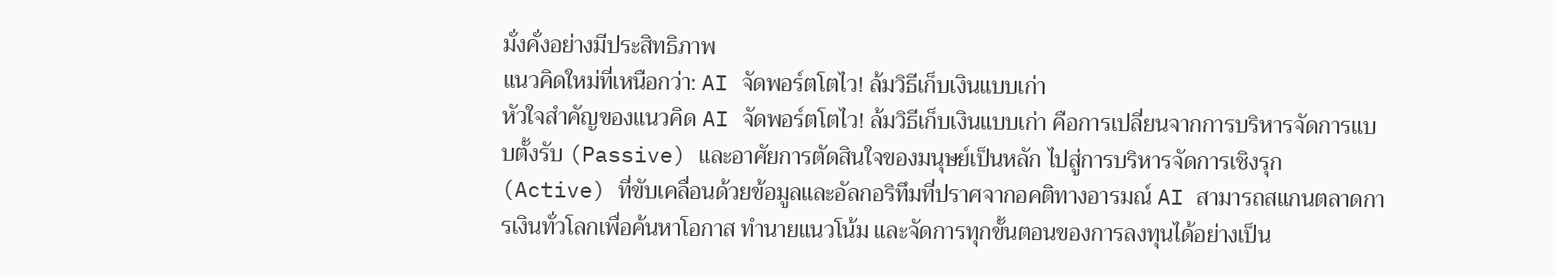มั่งคั่งอย่างมีประสิทธิภาพ
แนวคิดใหม่ที่เหนือกว่า: AI จัดพอร์ตโตไว! ล้มวิธีเก็บเงินแบบเก่า
หัวใจสำคัญของแนวคิด AI จัดพอร์ตโตไว! ล้มวิธีเก็บเงินแบบเก่า คือการเปลี่ยนจากการบริหารจัดการแบบตั้งรับ (Passive) และอาศัยการตัดสินใจของมนุษย์เป็นหลัก ไปสู่การบริหารจัดการเชิงรุก (Active) ที่ขับเคลื่อนด้วยข้อมูลและอัลกอริทึมที่ปราศจากอคติทางอารมณ์ AI สามารถสแกนตลาดการเงินทั่วโลกเพื่อค้นหาโอกาส ทำนายแนวโน้ม และจัดการทุกขั้นตอนของการลงทุนได้อย่างเป็น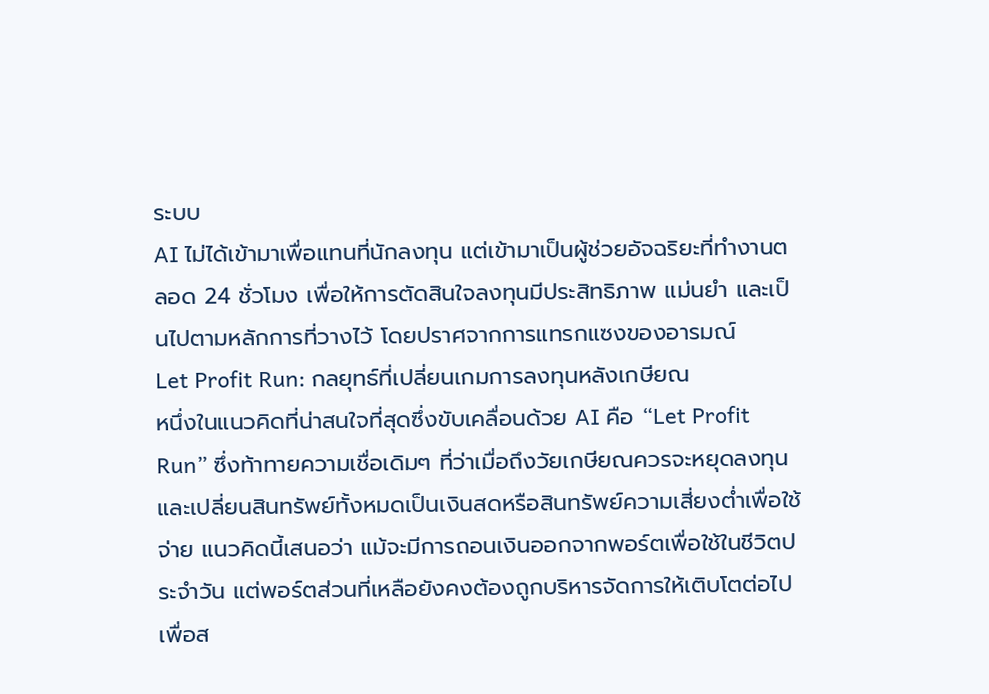ระบบ
AI ไม่ได้เข้ามาเพื่อแทนที่นักลงทุน แต่เข้ามาเป็นผู้ช่วยอัจฉริยะที่ทำงานตลอด 24 ชั่วโมง เพื่อให้การตัดสินใจลงทุนมีประสิทธิภาพ แม่นยำ และเป็นไปตามหลักการที่วางไว้ โดยปราศจากการแทรกแซงของอารมณ์
Let Profit Run: กลยุทธ์ที่เปลี่ยนเกมการลงทุนหลังเกษียณ
หนึ่งในแนวคิดที่น่าสนใจที่สุดซึ่งขับเคลื่อนด้วย AI คือ “Let Profit Run” ซึ่งท้าทายความเชื่อเดิมๆ ที่ว่าเมื่อถึงวัยเกษียณควรจะหยุดลงทุนและเปลี่ยนสินทรัพย์ทั้งหมดเป็นเงินสดหรือสินทรัพย์ความเสี่ยงต่ำเพื่อใช้จ่าย แนวคิดนี้เสนอว่า แม้จะมีการถอนเงินออกจากพอร์ตเพื่อใช้ในชีวิตประจำวัน แต่พอร์ตส่วนที่เหลือยังคงต้องถูกบริหารจัดการให้เติบโตต่อไป เพื่อส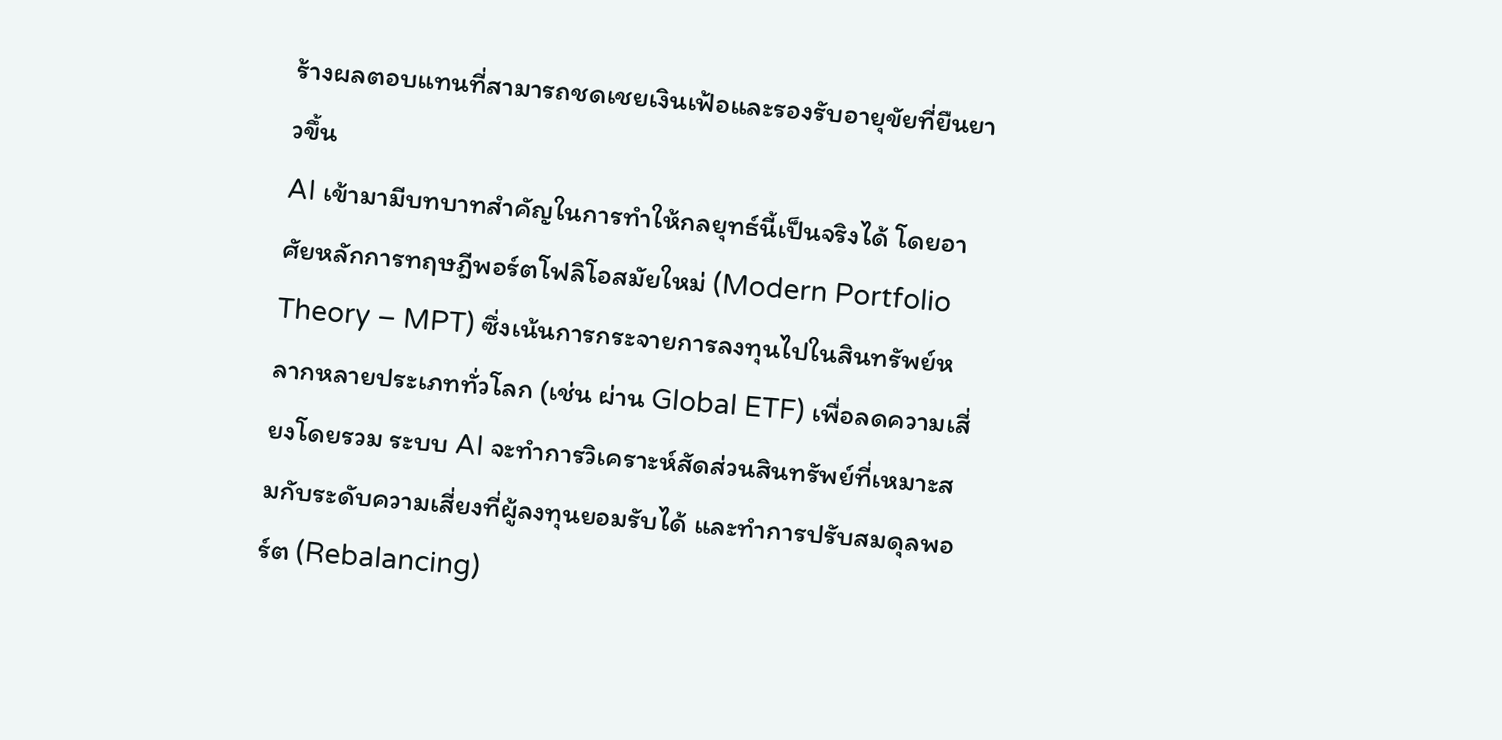ร้างผลตอบแทนที่สามารถชดเชยเงินเฟ้อและรองรับอายุขัยที่ยืนยาวขึ้น
AI เข้ามามีบทบาทสำคัญในการทำให้กลยุทธ์นี้เป็นจริงได้ โดยอาศัยหลักการทฤษฎีพอร์ตโฟลิโอสมัยใหม่ (Modern Portfolio Theory – MPT) ซึ่งเน้นการกระจายการลงทุนไปในสินทรัพย์หลากหลายประเภททั่วโลก (เช่น ผ่าน Global ETF) เพื่อลดความเสี่ยงโดยรวม ระบบ AI จะทำการวิเคราะห์สัดส่วนสินทรัพย์ที่เหมาะสมกับระดับความเสี่ยงที่ผู้ลงทุนยอมรับได้ และทำการปรับสมดุลพอร์ต (Rebalancing)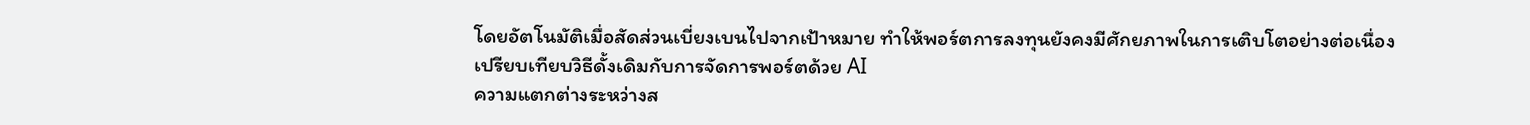โดยอัตโนมัติเมื่อสัดส่วนเบี่ยงเบนไปจากเป้าหมาย ทำให้พอร์ตการลงทุนยังคงมีศักยภาพในการเติบโตอย่างต่อเนื่อง
เปรียบเทียบวิธีดั้งเดิมกับการจัดการพอร์ตด้วย AI
ความแตกต่างระหว่างส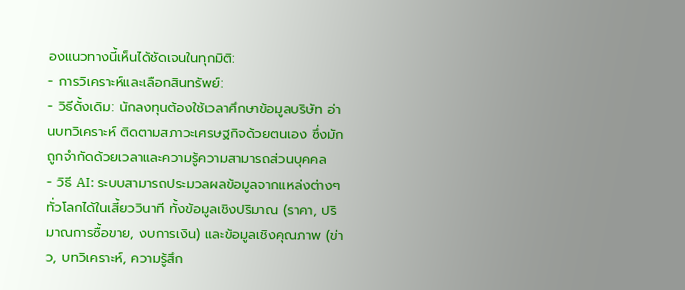องแนวทางนี้เห็นได้ชัดเจนในทุกมิติ:
- การวิเคราะห์และเลือกสินทรัพย์:
- วิธีดั้งเดิม: นักลงทุนต้องใช้เวลาศึกษาข้อมูลบริษัท อ่านบทวิเคราะห์ ติดตามสภาวะเศรษฐกิจด้วยตนเอง ซึ่งมักถูกจำกัดด้วยเวลาและความรู้ความสามารถส่วนบุคคล
- วิธี AI: ระบบสามารถประมวลผลข้อมูลจากแหล่งต่างๆ ทั่วโลกได้ในเสี้ยววินาที ทั้งข้อมูลเชิงปริมาณ (ราคา, ปริมาณการซื้อขาย, งบการเงิน) และข้อมูลเชิงคุณภาพ (ข่าว, บทวิเคราะห์, ความรู้สึก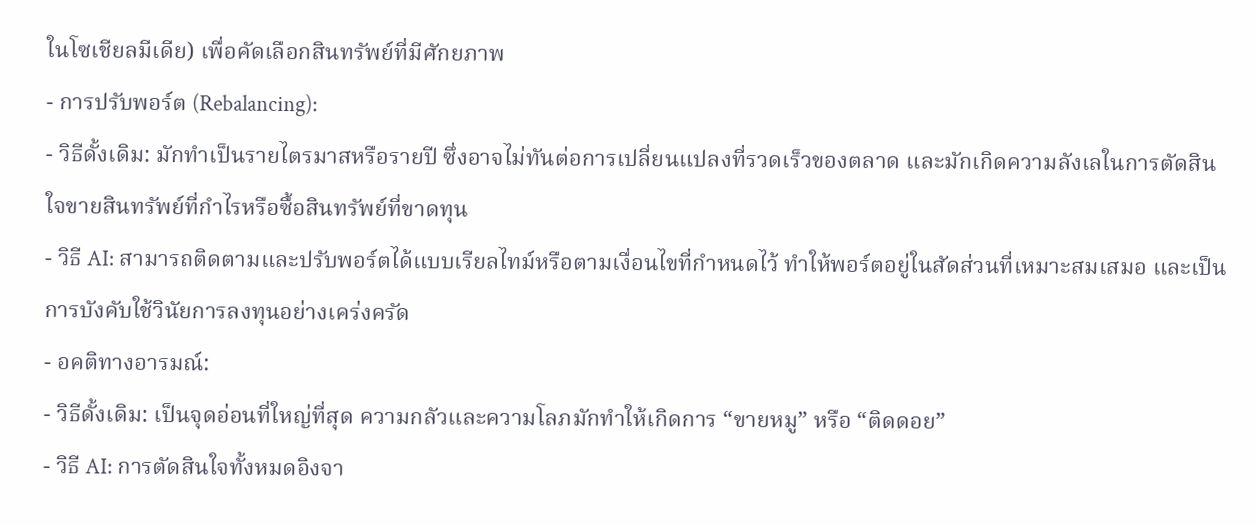ในโซเชียลมีเดีย) เพื่อคัดเลือกสินทรัพย์ที่มีศักยภาพ
- การปรับพอร์ต (Rebalancing):
- วิธีดั้งเดิม: มักทำเป็นรายไตรมาสหรือรายปี ซึ่งอาจไม่ทันต่อการเปลี่ยนแปลงที่รวดเร็วของตลาด และมักเกิดความลังเลในการตัดสินใจขายสินทรัพย์ที่กำไรหรือซื้อสินทรัพย์ที่ขาดทุน
- วิธี AI: สามารถติดตามและปรับพอร์ตได้แบบเรียลไทม์หรือตามเงื่อนไขที่กำหนดไว้ ทำให้พอร์ตอยู่ในสัดส่วนที่เหมาะสมเสมอ และเป็นการบังคับใช้วินัยการลงทุนอย่างเคร่งครัด
- อคติทางอารมณ์:
- วิธีดั้งเดิม: เป็นจุดอ่อนที่ใหญ่ที่สุด ความกลัวและความโลภมักทำให้เกิดการ “ขายหมู” หรือ “ติดดอย”
- วิธี AI: การตัดสินใจทั้งหมดอิงจา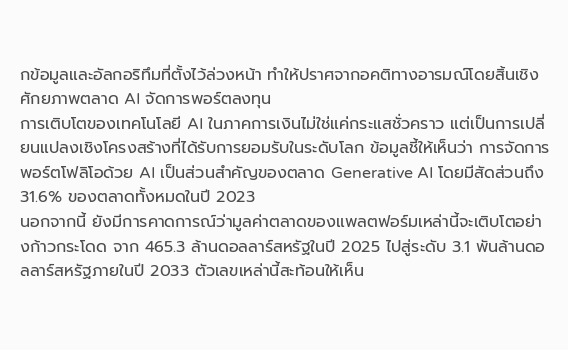กข้อมูลและอัลกอริทึมที่ตั้งไว้ล่วงหน้า ทำให้ปราศจากอคติทางอารมณ์โดยสิ้นเชิง
ศักยภาพตลาด AI จัดการพอร์ตลงทุน
การเติบโตของเทคโนโลยี AI ในภาคการเงินไม่ใช่แค่กระแสชั่วคราว แต่เป็นการเปลี่ยนแปลงเชิงโครงสร้างที่ได้รับการยอมรับในระดับโลก ข้อมูลชี้ให้เห็นว่า การจัดการพอร์ตโฟลิโอด้วย AI เป็นส่วนสำคัญของตลาด Generative AI โดยมีสัดส่วนถึง 31.6% ของตลาดทั้งหมดในปี 2023
นอกจากนี้ ยังมีการคาดการณ์ว่ามูลค่าตลาดของแพลตฟอร์มเหล่านี้จะเติบโตอย่างก้าวกระโดด จาก 465.3 ล้านดอลลาร์สหรัฐในปี 2025 ไปสู่ระดับ 3.1 พันล้านดอลลาร์สหรัฐภายในปี 2033 ตัวเลขเหล่านี้สะท้อนให้เห็น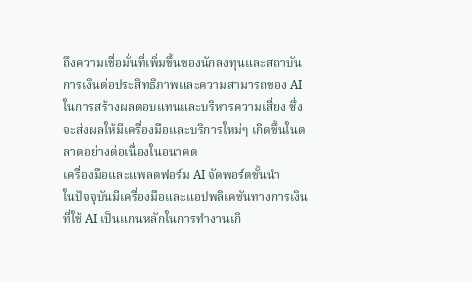ถึงความเชื่อมั่นที่เพิ่มขึ้นของนักลงทุนและสถาบันการเงินต่อประสิทธิภาพและความสามารถของ AI ในการสร้างผลตอบแทนและบริหารความเสี่ยง ซึ่งจะส่งผลให้มีเครื่องมือและบริการใหม่ๆ เกิดขึ้นในตลาดอย่างต่อเนื่องในอนาคต
เครื่องมือและแพลตฟอร์ม AI จัดพอร์ตชั้นนำ
ในปัจจุบันมีเครื่องมือและแอปพลิเคชันทางการเงินที่ใช้ AI เป็นแกนหลักในการทำงานเกิ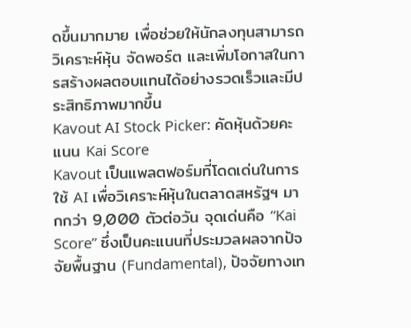ดขึ้นมากมาย เพื่อช่วยให้นักลงทุนสามารถวิเคราะห์หุ้น จัดพอร์ต และเพิ่มโอกาสในการสร้างผลตอบแทนได้อย่างรวดเร็วและมีประสิทธิภาพมากขึ้น
Kavout AI Stock Picker: คัดหุ้นด้วยคะแนน Kai Score
Kavout เป็นแพลตฟอร์มที่โดดเด่นในการใช้ AI เพื่อวิเคราะห์หุ้นในตลาดสหรัฐฯ มากกว่า 9,000 ตัวต่อวัน จุดเด่นคือ “Kai Score” ซึ่งเป็นคะแนนที่ประมวลผลจากปัจจัยพื้นฐาน (Fundamental), ปัจจัยทางเท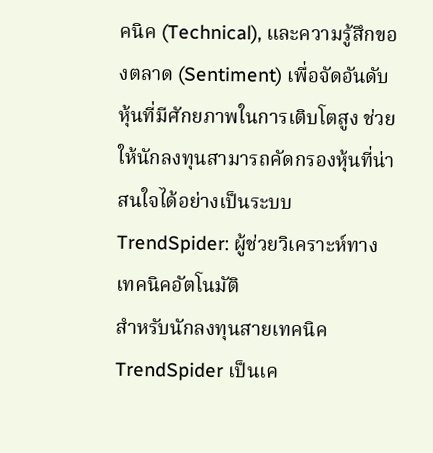คนิค (Technical), และความรู้สึกของตลาด (Sentiment) เพื่อจัดอันดับหุ้นที่มีศักยภาพในการเติบโตสูง ช่วยให้นักลงทุนสามารถคัดกรองหุ้นที่น่าสนใจได้อย่างเป็นระบบ
TrendSpider: ผู้ช่วยวิเคราะห์ทางเทคนิคอัตโนมัติ
สำหรับนักลงทุนสายเทคนิค TrendSpider เป็นเค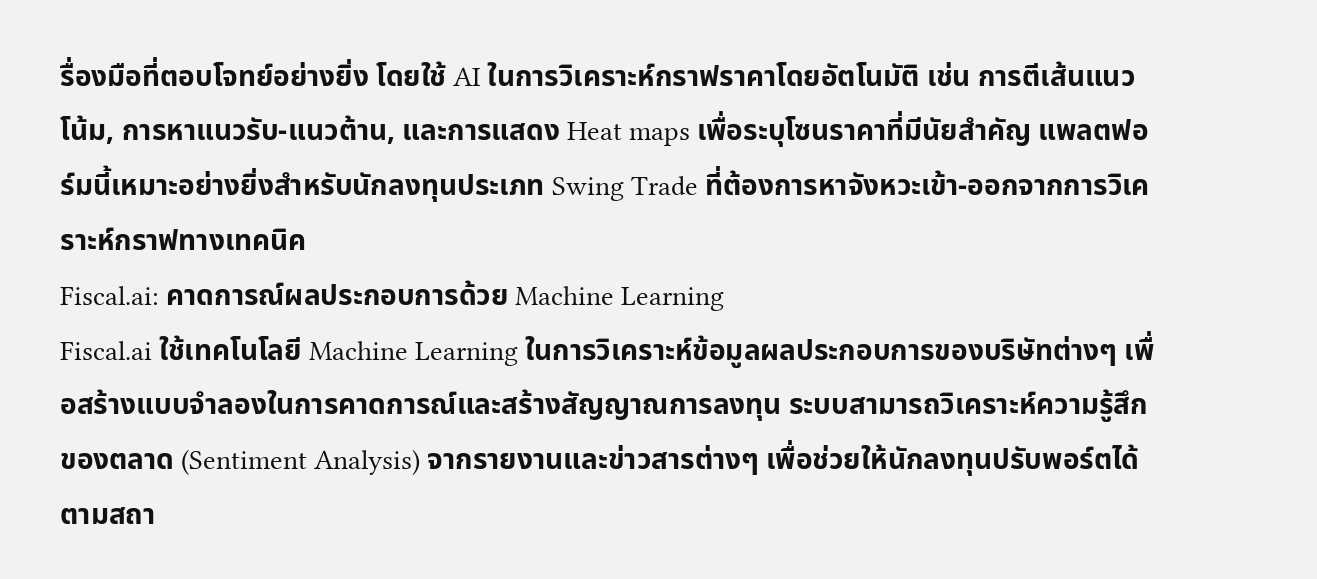รื่องมือที่ตอบโจทย์อย่างยิ่ง โดยใช้ AI ในการวิเคราะห์กราฟราคาโดยอัตโนมัติ เช่น การตีเส้นแนวโน้ม, การหาแนวรับ-แนวต้าน, และการแสดง Heat maps เพื่อระบุโซนราคาที่มีนัยสำคัญ แพลตฟอร์มนี้เหมาะอย่างยิ่งสำหรับนักลงทุนประเภท Swing Trade ที่ต้องการหาจังหวะเข้า-ออกจากการวิเคราะห์กราฟทางเทคนิค
Fiscal.ai: คาดการณ์ผลประกอบการด้วย Machine Learning
Fiscal.ai ใช้เทคโนโลยี Machine Learning ในการวิเคราะห์ข้อมูลผลประกอบการของบริษัทต่างๆ เพื่อสร้างแบบจำลองในการคาดการณ์และสร้างสัญญาณการลงทุน ระบบสามารถวิเคราะห์ความรู้สึกของตลาด (Sentiment Analysis) จากรายงานและข่าวสารต่างๆ เพื่อช่วยให้นักลงทุนปรับพอร์ตได้ตามสถา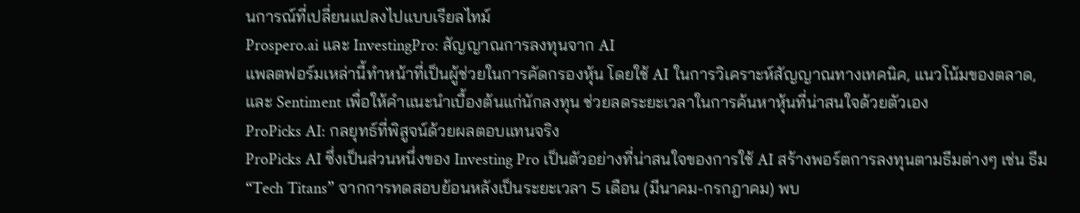นการณ์ที่เปลี่ยนแปลงไปแบบเรียลไทม์
Prospero.ai และ InvestingPro: สัญญาณการลงทุนจาก AI
แพลตฟอร์มเหล่านี้ทำหน้าที่เป็นผู้ช่วยในการคัดกรองหุ้น โดยใช้ AI ในการวิเคราะห์สัญญาณทางเทคนิค, แนวโน้มของตลาด, และ Sentiment เพื่อให้คำแนะนำเบื้องต้นแก่นักลงทุน ช่วยลดระยะเวลาในการค้นหาหุ้นที่น่าสนใจด้วยตัวเอง
ProPicks AI: กลยุทธ์ที่พิสูจน์ด้วยผลตอบแทนจริง
ProPicks AI ซึ่งเป็นส่วนหนึ่งของ Investing Pro เป็นตัวอย่างที่น่าสนใจของการใช้ AI สร้างพอร์ตการลงทุนตามธีมต่างๆ เช่น ธีม “Tech Titans” จากการทดสอบย้อนหลังเป็นระยะเวลา 5 เดือน (มีนาคม-กรกฎาคม) พบ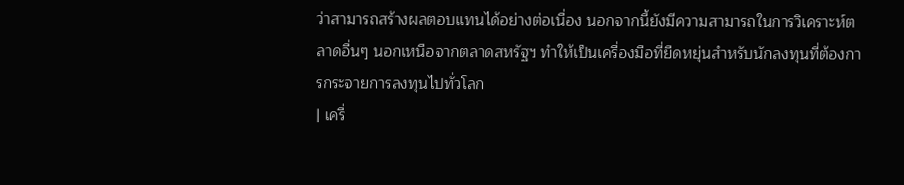ว่าสามารถสร้างผลตอบแทนได้อย่างต่อเนื่อง นอกจากนี้ยังมีความสามารถในการวิเคราะห์ตลาดอื่นๆ นอกเหนือจากตลาดสหรัฐฯ ทำให้เป็นเครื่องมือที่ยืดหยุ่นสำหรับนักลงทุนที่ต้องการกระจายการลงทุนไปทั่วโลก
| เครื่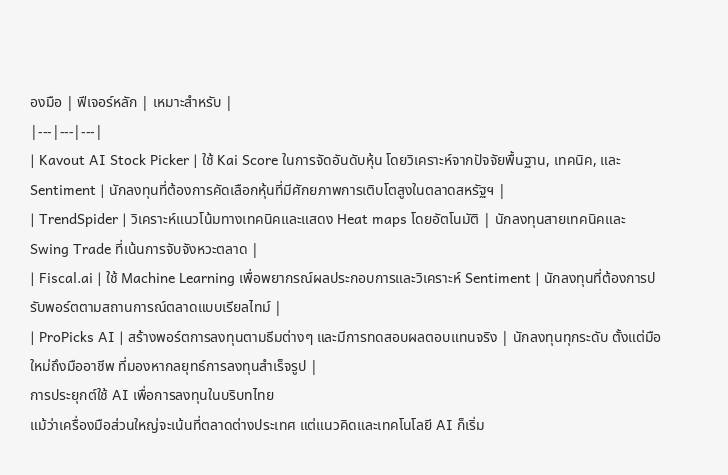องมือ | ฟีเจอร์หลัก | เหมาะสำหรับ |
|---|---|---|
| Kavout AI Stock Picker | ใช้ Kai Score ในการจัดอันดับหุ้น โดยวิเคราะห์จากปัจจัยพื้นฐาน, เทคนิค, และ Sentiment | นักลงทุนที่ต้องการคัดเลือกหุ้นที่มีศักยภาพการเติบโตสูงในตลาดสหรัฐฯ |
| TrendSpider | วิเคราะห์แนวโน้มทางเทคนิคและแสดง Heat maps โดยอัตโนมัติ | นักลงทุนสายเทคนิคและ Swing Trade ที่เน้นการจับจังหวะตลาด |
| Fiscal.ai | ใช้ Machine Learning เพื่อพยากรณ์ผลประกอบการและวิเคราะห์ Sentiment | นักลงทุนที่ต้องการปรับพอร์ตตามสถานการณ์ตลาดแบบเรียลไทม์ |
| ProPicks AI | สร้างพอร์ตการลงทุนตามธีมต่างๆ และมีการทดสอบผลตอบแทนจริง | นักลงทุนทุกระดับ ตั้งแต่มือใหม่ถึงมืออาชีพ ที่มองหากลยุทธ์การลงทุนสำเร็จรูป |
การประยุกต์ใช้ AI เพื่อการลงทุนในบริบทไทย
แม้ว่าเครื่องมือส่วนใหญ่จะเน้นที่ตลาดต่างประเทศ แต่แนวคิดและเทคโนโลยี AI ก็เริ่ม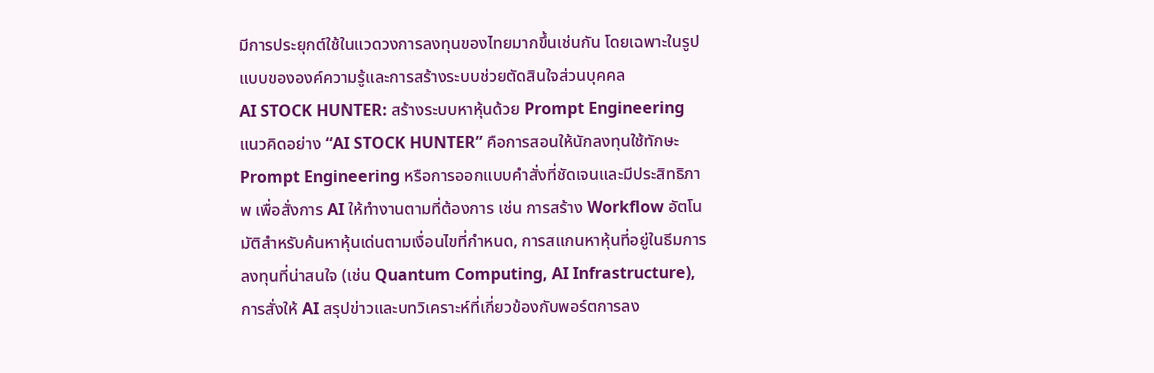มีการประยุกต์ใช้ในแวดวงการลงทุนของไทยมากขึ้นเช่นกัน โดยเฉพาะในรูปแบบขององค์ความรู้และการสร้างระบบช่วยตัดสินใจส่วนบุคคล
AI STOCK HUNTER: สร้างระบบหาหุ้นด้วย Prompt Engineering
แนวคิดอย่าง “AI STOCK HUNTER” คือการสอนให้นักลงทุนใช้ทักษะ Prompt Engineering หรือการออกแบบคำสั่งที่ชัดเจนและมีประสิทธิภาพ เพื่อสั่งการ AI ให้ทำงานตามที่ต้องการ เช่น การสร้าง Workflow อัตโนมัติสำหรับค้นหาหุ้นเด่นตามเงื่อนไขที่กำหนด, การสแกนหาหุ้นที่อยู่ในธีมการลงทุนที่น่าสนใจ (เช่น Quantum Computing, AI Infrastructure), การสั่งให้ AI สรุปข่าวและบทวิเคราะห์ที่เกี่ยวข้องกับพอร์ตการลง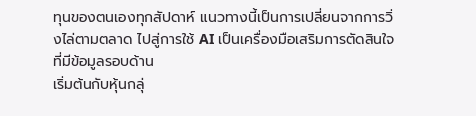ทุนของตนเองทุกสัปดาห์ แนวทางนี้เป็นการเปลี่ยนจากการวิ่งไล่ตามตลาด ไปสู่การใช้ AI เป็นเครื่องมือเสริมการตัดสินใจที่มีข้อมูลรอบด้าน
เริ่มต้นกับหุ้นกลุ่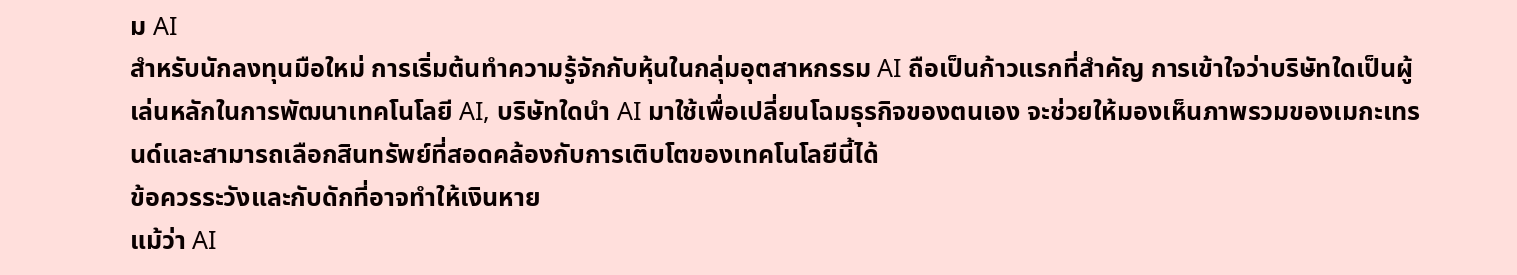ม AI
สำหรับนักลงทุนมือใหม่ การเริ่มต้นทำความรู้จักกับหุ้นในกลุ่มอุตสาหกรรม AI ถือเป็นก้าวแรกที่สำคัญ การเข้าใจว่าบริษัทใดเป็นผู้เล่นหลักในการพัฒนาเทคโนโลยี AI, บริษัทใดนำ AI มาใช้เพื่อเปลี่ยนโฉมธุรกิจของตนเอง จะช่วยให้มองเห็นภาพรวมของเมกะเทรนด์และสามารถเลือกสินทรัพย์ที่สอดคล้องกับการเติบโตของเทคโนโลยีนี้ได้
ข้อควรระวังและกับดักที่อาจทำให้เงินหาย
แม้ว่า AI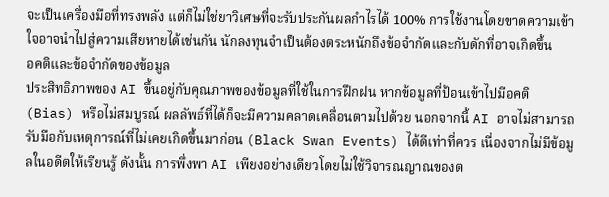จะเป็นเครื่องมือที่ทรงพลัง แต่ก็ไม่ใช่ยาวิเศษที่จะรับประกันผลกำไรได้ 100% การใช้งานโดยขาดความเข้าใจอาจนำไปสู่ความเสียหายได้เช่นกัน นักลงทุนจำเป็นต้องตระหนักถึงข้อจำกัดและกับดักที่อาจเกิดขึ้น
อคติและข้อจำกัดของข้อมูล
ประสิทธิภาพของ AI ขึ้นอยู่กับคุณภาพของข้อมูลที่ใช้ในการฝึกฝน หากข้อมูลที่ป้อนเข้าไปมีอคติ (Bias) หรือไม่สมบูรณ์ ผลลัพธ์ที่ได้ก็จะมีความคลาดเคลื่อนตามไปด้วย นอกจากนี้ AI อาจไม่สามารถรับมือกับเหตุการณ์ที่ไม่เคยเกิดขึ้นมาก่อน (Black Swan Events) ได้ดีเท่าที่ควร เนื่องจากไม่มีข้อมูลในอดีตให้เรียนรู้ ดังนั้น การพึ่งพา AI เพียงอย่างเดียวโดยไม่ใช้วิจารณญาณของต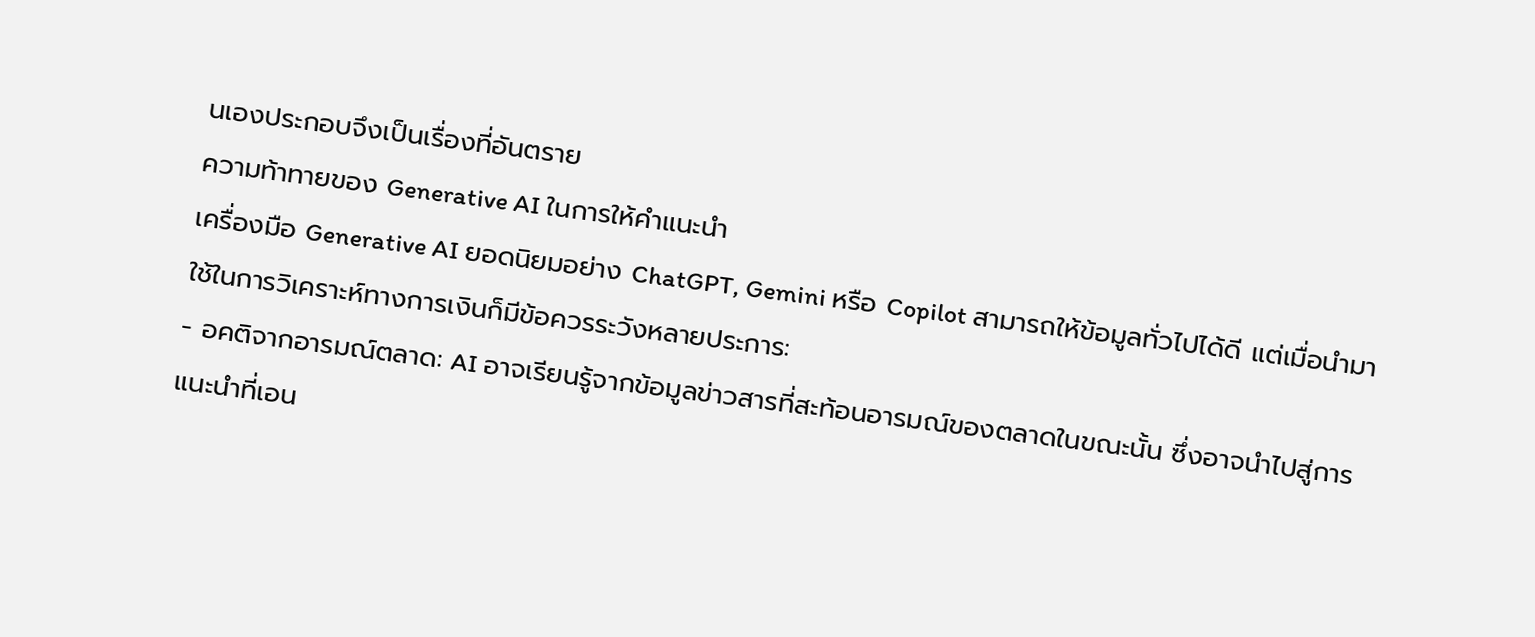นเองประกอบจึงเป็นเรื่องที่อันตราย
ความท้าทายของ Generative AI ในการให้คำแนะนำ
เครื่องมือ Generative AI ยอดนิยมอย่าง ChatGPT, Gemini หรือ Copilot สามารถให้ข้อมูลทั่วไปได้ดี แต่เมื่อนำมาใช้ในการวิเคราะห์ทางการเงินก็มีข้อควรระวังหลายประการ:
- อคติจากอารมณ์ตลาด: AI อาจเรียนรู้จากข้อมูลข่าวสารที่สะท้อนอารมณ์ของตลาดในขณะนั้น ซึ่งอาจนำไปสู่การแนะนำที่เอน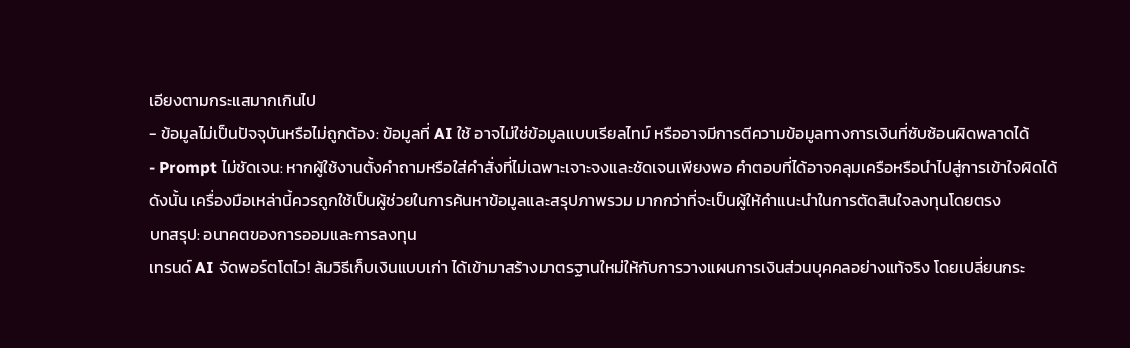เอียงตามกระแสมากเกินไป
- ข้อมูลไม่เป็นปัจจุบันหรือไม่ถูกต้อง: ข้อมูลที่ AI ใช้ อาจไม่ใช่ข้อมูลแบบเรียลไทม์ หรืออาจมีการตีความข้อมูลทางการเงินที่ซับซ้อนผิดพลาดได้
- Prompt ไม่ชัดเจน: หากผู้ใช้งานตั้งคำถามหรือใส่คำสั่งที่ไม่เฉพาะเจาะจงและชัดเจนเพียงพอ คำตอบที่ได้อาจคลุมเครือหรือนำไปสู่การเข้าใจผิดได้
ดังนั้น เครื่องมือเหล่านี้ควรถูกใช้เป็นผู้ช่วยในการค้นหาข้อมูลและสรุปภาพรวม มากกว่าที่จะเป็นผู้ให้คำแนะนำในการตัดสินใจลงทุนโดยตรง
บทสรุป: อนาคตของการออมและการลงทุน
เทรนด์ AI จัดพอร์ตโตไว! ล้มวิธีเก็บเงินแบบเก่า ได้เข้ามาสร้างมาตรฐานใหม่ให้กับการวางแผนการเงินส่วนบุคคลอย่างแท้จริง โดยเปลี่ยนกระ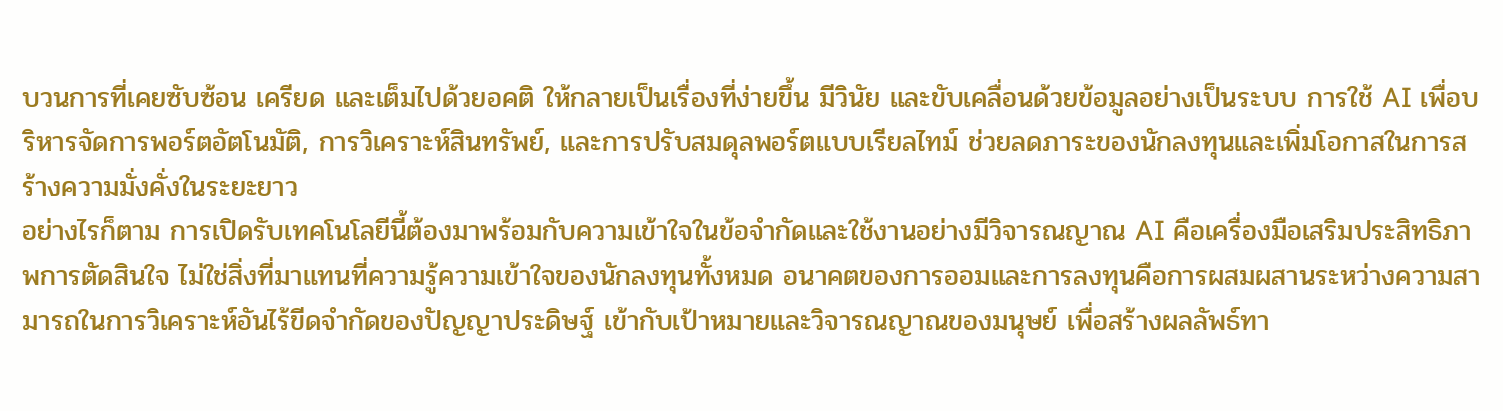บวนการที่เคยซับซ้อน เครียด และเต็มไปด้วยอคติ ให้กลายเป็นเรื่องที่ง่ายขึ้น มีวินัย และขับเคลื่อนด้วยข้อมูลอย่างเป็นระบบ การใช้ AI เพื่อบริหารจัดการพอร์ตอัตโนมัติ, การวิเคราะห์สินทรัพย์, และการปรับสมดุลพอร์ตแบบเรียลไทม์ ช่วยลดภาระของนักลงทุนและเพิ่มโอกาสในการสร้างความมั่งคั่งในระยะยาว
อย่างไรก็ตาม การเปิดรับเทคโนโลยีนี้ต้องมาพร้อมกับความเข้าใจในข้อจำกัดและใช้งานอย่างมีวิจารณญาณ AI คือเครื่องมือเสริมประสิทธิภาพการตัดสินใจ ไม่ใช่สิ่งที่มาแทนที่ความรู้ความเข้าใจของนักลงทุนทั้งหมด อนาคตของการออมและการลงทุนคือการผสมผสานระหว่างความสามารถในการวิเคราะห์อันไร้ขีดจำกัดของปัญญาประดิษฐ์ เข้ากับเป้าหมายและวิจารณญาณของมนุษย์ เพื่อสร้างผลลัพธ์ทา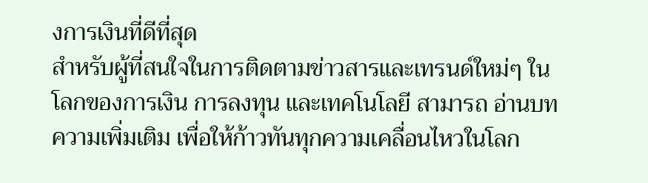งการเงินที่ดีที่สุด
สำหรับผู้ที่สนใจในการติดตามข่าวสารและเทรนด์ใหม่ๆ ในโลกของการเงิน การลงทุน และเทคโนโลยี สามารถ อ่านบทความเพิ่มเติม เพื่อให้ก้าวทันทุกความเคลื่อนไหวในโลก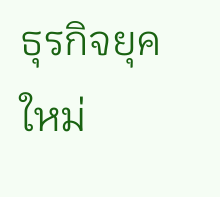ธุรกิจยุคใหม่